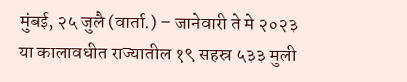मुंबई, २५ जुलै (वार्ता.) – जानेवारी ते मे २०२३ या कालावधीत राज्यातील १९ सहस्र ५३३ मुली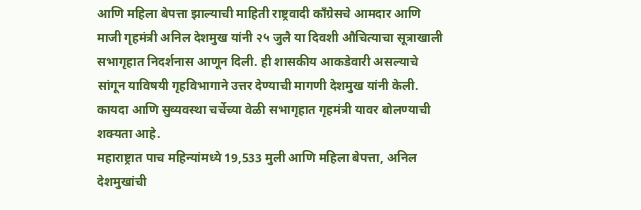आणि महिला बेपत्ता झाल्याची माहिती राष्ट्रवादी काँग्रेसचे आमदार आणि माजी गृहमंत्री अनिल देशमुख यांनी २५ जुलै या दिवशी औचित्याचा सूत्राखाली सभागृहात निदर्शनास आणून दिली. ही शासकीय आकडेवारी असल्याचे सांगून याविषयी गृहविभागाने उत्तर देण्याची मागणी देशमुख यांनी केली. कायदा आणि सुव्यवस्था चर्चेच्या वेळी सभागृहात गृहमंत्री यावर बोलण्याची शक्यता आहे.
महाराष्ट्रात पाच महिन्यांमध्ये 19,533 मुली आणि महिला बेपत्ता, अनिल देशमुखांची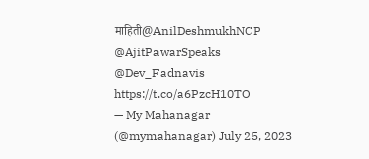माहिती@AnilDeshmukhNCP @AjitPawarSpeaks @Dev_Fadnavis https://t.co/a6PzcH10TO
— My Mahanagar (@mymahanagar) July 25, 2023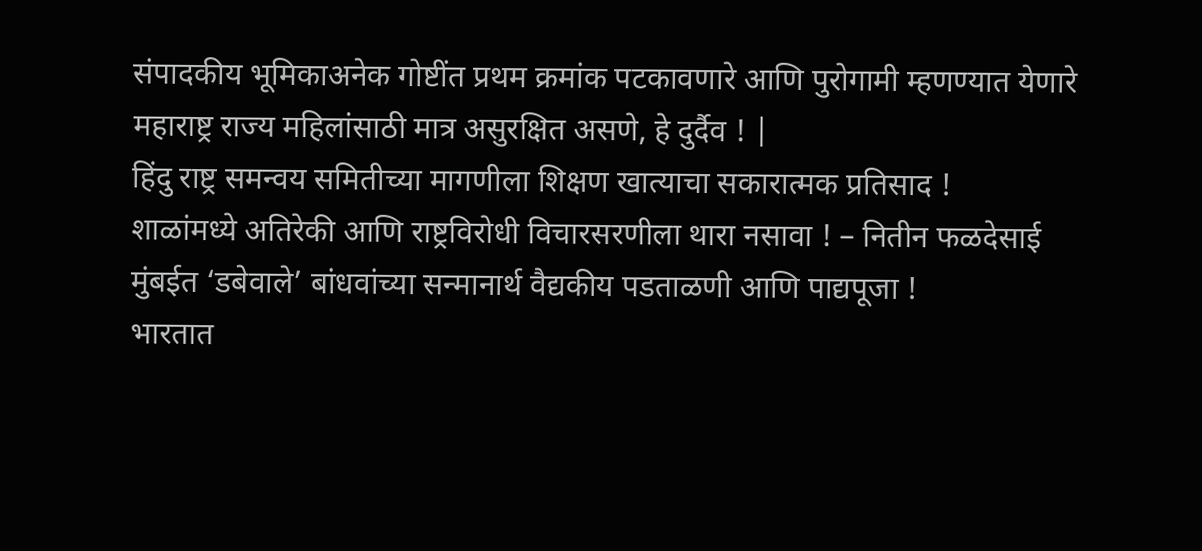संपादकीय भूमिकाअनेक गोष्टींत प्रथम क्रमांक पटकावणारे आणि पुरोगामी म्हणण्यात येणारे महाराष्ट्र राज्य महिलांसाठी मात्र असुरक्षित असणे, हे दुर्दैव ! |
हिंदु राष्ट्र समन्वय समितीच्या मागणीला शिक्षण खात्याचा सकारात्मक प्रतिसाद !
शाळांमध्ये अतिरेकी आणि राष्ट्रविरोधी विचारसरणीला थारा नसावा ! – नितीन फळदेसाई
मुंबईत ‘डबेवाले’ बांधवांच्या सन्मानार्थ वैद्यकीय पडताळणी आणि पाद्यपूजा !
भारतात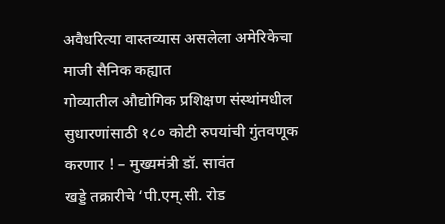अवैधरित्या वास्तव्यास असलेला अमेरिकेचा माजी सैनिक कह्यात
गोव्यातील औद्योगिक प्रशिक्षण संस्थांमधील सुधारणांसाठी १८० कोटी रुपयांची गुंतवणूक करणार ! – मुख्यमंत्री डॉ. सावंत
खड्डे तक्रारीचे ‘पी.एम्.सी. रोड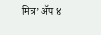मित्र’ ॲप ४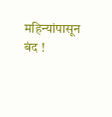महिन्यांपासून बंद !